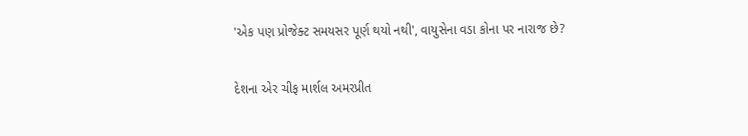'એક પણ પ્રોજેક્ટ સમયસર પૂર્ણ થયો નથી', વાયુસેના વડા કોના પર નારાજ છે?

દેશના એર ચીફ માર્શલ અમરપ્રીત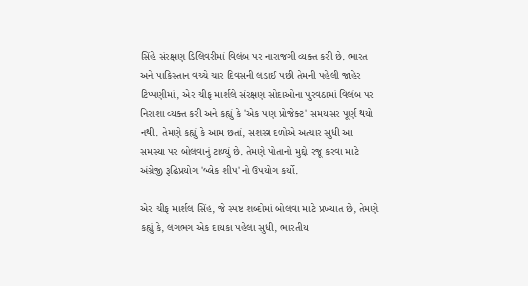સિંહે સંરક્ષણ ડિલિવરીમાં વિલંબ પર નારાજગી વ્યક્ત કરી છે. ભારત અને પાકિસ્તાન વચ્ચે ચાર દિવસની લડાઈ પછી તેમની પહેલી જાહેર ટિપ્પણીમાં, એર ચીફ માર્શલે સંરક્ષણ સોદાઓના પુરવઠામાં વિલંબ પર નિરાશા વ્યક્ત કરી અને કહ્યું કે 'એક પણ પ્રોજેક્ટ' સમયસર પૂર્ણ થયો નથી. તેમણે કહ્યું કે આમ છતાં, સશસ્ત્ર દળોએ અત્યાર સુધી આ સમસ્યા પર બોલવાનું ટાળ્યું છે. તેમણે પોતાનો મુદ્દો રજૂ કરવા માટે અંગ્રેજી રૂઢિપ્રયોગ 'બ્લેક શીપ'નો ઉપયોગ કર્યો.

એર ચીફ માર્શલ સિંહ, જે સ્પષ્ટ શબ્દોમાં બોલવા માટે પ્રખ્યાત છે, તેમણે કહ્યું કે, લગભગ એક દાયકા પહેલા સુધી, ભારતીય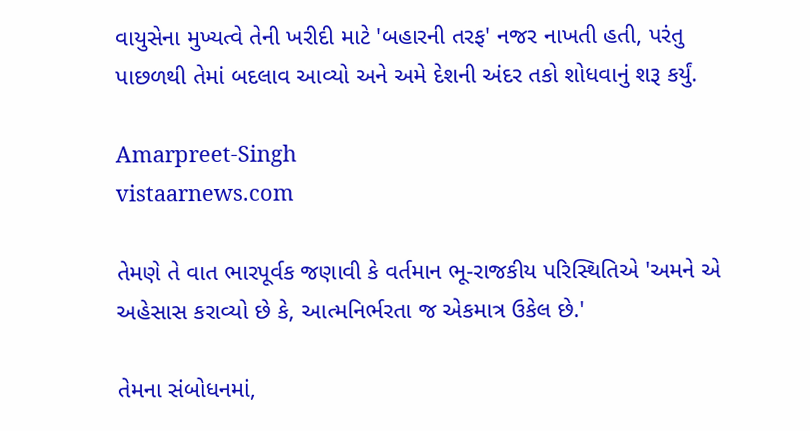વાયુસેના મુખ્યત્વે તેની ખરીદી માટે 'બહારની તરફ' નજર નાખતી હતી, પરંતુ પાછળથી તેમાં બદલાવ આવ્યો અને અમે દેશની અંદર તકો શોધવાનું શરૂ કર્યું.

Amarpreet-Singh
vistaarnews.com

તેમણે તે વાત ભારપૂર્વક જણાવી કે વર્તમાન ભૂ-રાજકીય પરિસ્થિતિએ 'અમને એ અહેસાસ કરાવ્યો છે કે, આત્મનિર્ભરતા જ એકમાત્ર ઉકેલ છે.'

તેમના સંબોધનમાં,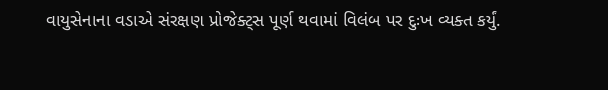વાયુસેનાના વડાએ સંરક્ષણ પ્રોજેક્ટ્સ પૂર્ણ થવામાં વિલંબ પર દુઃખ વ્યક્ત કર્યું.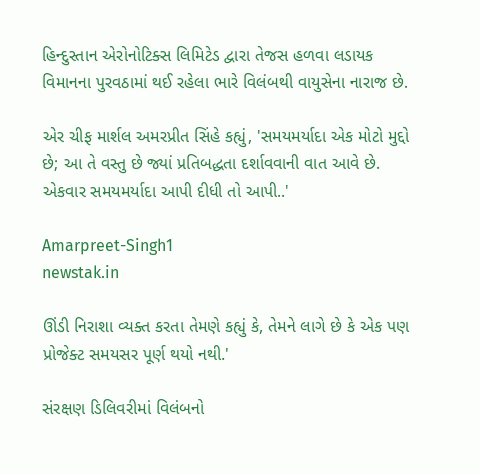હિન્દુસ્તાન એરોનોટિક્સ લિમિટેડ દ્વારા તેજસ હળવા લડાયક વિમાનના પુરવઠામાં થઈ રહેલા ભારે વિલંબથી વાયુસેના નારાજ છે.

એર ચીફ માર્શલ અમરપ્રીત સિંહે કહ્યું, 'સમયમર્યાદા એક મોટો મુદ્દો છે; આ તે વસ્તુ છે જ્યાં પ્રતિબદ્ધતા દર્શાવવાની વાત આવે છે. એકવાર સમયમર્યાદા આપી દીધી તો આપી..'

Amarpreet-Singh1
newstak.in

ઊંડી નિરાશા વ્યક્ત કરતા તેમણે કહ્યું કે, તેમને લાગે છે કે એક પણ પ્રોજેક્ટ સમયસર પૂર્ણ થયો નથી.'

સંરક્ષણ ડિલિવરીમાં વિલંબનો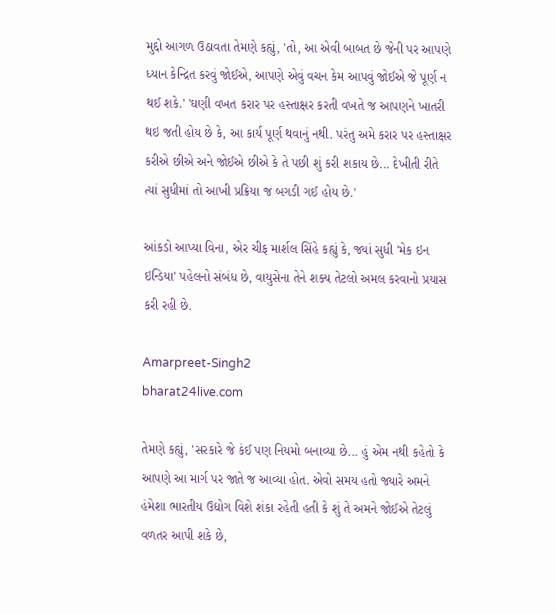મુદ્દો આગળ ઉઠાવતા તેમણે કહ્યું, 'તો, આ એવી બાબત છે જેની પર આપણે ધ્યાન કેન્દ્રિત કરવું જોઈએ, આપણે એવું વચન કેમ આપવું જોઈએ જે પૂર્ણ ન થઈ શકે.' 'ઘણી વખત કરાર પર હસ્તાક્ષર કરતી વખતે જ આપણને ખાતરી થઇ જતી હોય છે કે, આ કાર્ય પૂર્ણ થવાનું નથી. પરંતુ અમે કરાર પર હસ્તાક્ષર કરીએ છીએ અને જોઈએ છીએ કે તે પછી શું કરી શકાય છે... દેખીતી રીતે ત્યાં સુધીમાં તો આખી પ્રક્રિયા જ બગડી ગઈ હોય છે.'

આંકડો આપ્યા વિના, એર ચીફ માર્શલ સિંહે કહ્યું કે, જ્યાં સુધી 'મેક ઇન ઇન્ડિયા' પહેલનો સંબંધ છે, વાયુસેના તેને શક્ય તેટલો અમલ કરવાનો પ્રયાસ કરી રહી છે.

Amarpreet-Singh2
bharat24live.com

તેમણે કહ્યું, 'સરકારે જે કંઈ પણ નિયમો બનાવ્યા છે... હું એમ નથી કહેતો કે આપણે આ માર્ગ પર જાતે જ આવ્યા હોત. એવો સમય હતો જ્યારે અમને હંમેશા ભારતીય ઉદ્યોગ વિશે શંકા રહેતી હતી કે શું તે અમને જોઈએ તેટલું વળતર આપી શકે છે,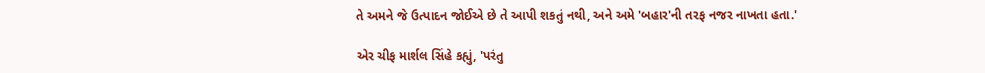તે અમને જે ઉત્પાદન જોઈએ છે તે આપી શકતું નથી, અને અમે 'બહાર'ની તરફ નજર નાખતા હતા.'

એર ચીફ માર્શલ સિંહે કહ્યું, 'પરંતુ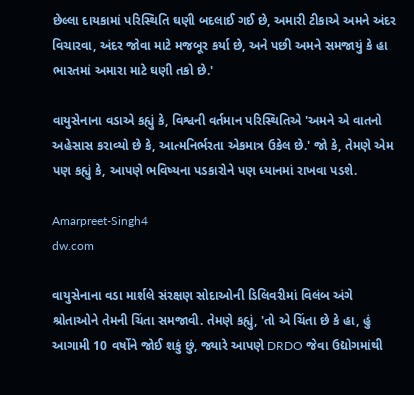છેલ્લા દાયકામાં પરિસ્થિતિ ઘણી બદલાઈ ગઈ છે, અમારી ટીકાએ અમને અંદર વિચારવા, અંદર જોવા માટે મજબૂર કર્યા છે, અને પછી અમને સમજાયું કે હા ભારતમાં અમારા માટે ઘણી તકો છે.'

વાયુસેનાના વડાએ કહ્યું કે, વિશ્વની વર્તમાન પરિસ્થિતિએ 'અમને એ વાતનો અહેસાસ કરાવ્યો છે કે, આત્મનિર્ભરતા એકમાત્ર ઉકેલ છે.' જો કે, તેમણે એમ પણ કહ્યું કે, આપણે ભવિષ્યના પડકારોને પણ ધ્યાનમાં રાખવા પડશે.

Amarpreet-Singh4
dw.com

વાયુસેનાના વડા માર્શલે સંરક્ષણ સોદાઓની ડિલિવરીમાં વિલંબ અંગે શ્રોતાઓને તેમની ચિંતા સમજાવી. તેમણે કહ્યું, 'તો એ ચિંતા છે કે હા, હું આગામી 10 વર્ષોને જોઈ શકું છું, જ્યારે આપણે DRDO જેવા ઉદ્યોગમાંથી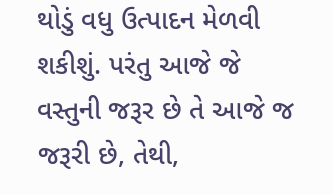થોડું વધુ ઉત્પાદન મેળવી શકીશું. પરંતુ આજે જે વસ્તુની જરૂર છે તે આજે જ જરૂરી છે, તેથી,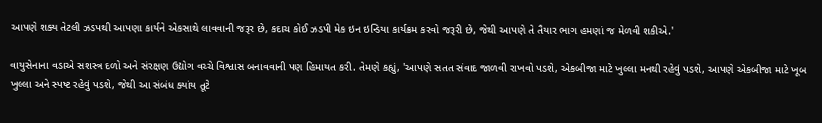આપણે શક્ય તેટલી ઝડપથી આપણા કાર્યને એકસાથે લાવવાની જરૂર છે, કદાચ કોઈ ઝડપી મેક ઇન ઇન્ડિયા કાર્યક્રમ કરવો જરૂરી છે, જેથી આપણે તે તૈયાર ભાગ હમણાં જ મેળવી શકીએ.'

વાયુસેનાના વડાએ સશસ્ત્ર દળો અને સંરક્ષણ ઉદ્યોગ વચ્ચે વિશ્વાસ બનાવવાની પણ હિમાયત કરી. તેમણે કહ્યું, 'આપણે સતત સંવાદ જાળવી રાખવો પડશે, એકબીજા માટે ખુલ્લા મનથી રહેવું પડશે, આપણે એકબીજા માટે ખૂબ ખુલ્લા અને સ્પષ્ટ રહેવું પડશે, જેથી આ સંબંધ ક્યાંય તૂટે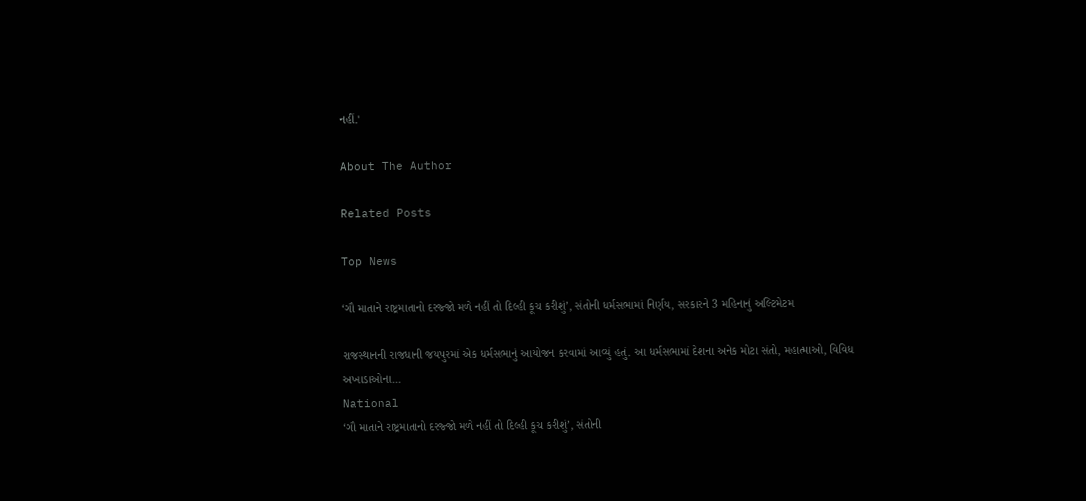નહીં.'

About The Author

Related Posts

Top News

‘ગૌ માતાને રાષ્ટ્રમાતાનો દરજ્જો મળે નહીં તો દિલ્હી કૂચ કરીશું’, સંતોની ધર્મસભામાં નિર્ણય, સરકારને 3 મહિનાનું અલ્ટિમેટમ

રાજસ્થાનની રાજધાની જયપુરમાં એક ધર્મસભાનું આયોજન કરવામાં આવ્યું હતું. આ ધર્મસભામાં દેશના અનેક મોટા સંતો, મહાત્માઓ, વિવિધ અખાડાઓના...
National
‘ગૌ માતાને રાષ્ટ્રમાતાનો દરજ્જો મળે નહીં તો દિલ્હી કૂચ કરીશું’, સંતોની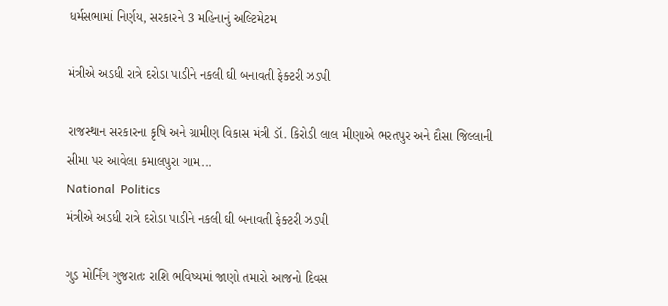ધર્મસભામાં નિર્ણય, સરકારને 3 મહિનાનું અલ્ટિમેટમ

મંત્રીએ અડધી રાત્રે દરોડા પાડીને નકલી ઘી બનાવતી ફેક્ટરી ઝડપી

રાજસ્થાન સરકારના કૃષિ અને ગ્રામીણ વિકાસ મંત્રી ડૉ. કિરોડી લાલ મીણાએ ભરતપુર અને દૌસા જિલ્લાની સીમા પર આવેલા કમાલપુરા ગામ...
National  Politics
મંત્રીએ અડધી રાત્રે દરોડા પાડીને નકલી ઘી બનાવતી ફેક્ટરી ઝડપી

ગુડ મોર્નિંગ ગુજરાતઃ રાશિ ભવિષ્યમાં જાણો તમારો આજનો દિવસ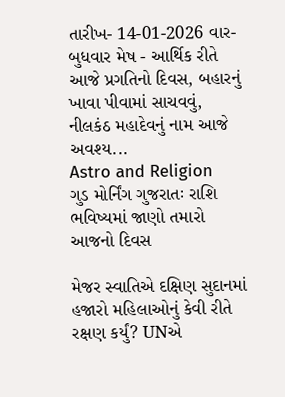તારીખ- 14-01-2026 વાર- બુધવાર મેષ - આર્થિક રીતે આજે પ્રગતિનો દિવસ, બહારનું ખાવા પીવામાં સાચવવું, નીલકંઠ મહાદેવનું નામ આજે અવશ્ય...
Astro and Religion
ગુડ મોર્નિંગ ગુજરાતઃ રાશિ ભવિષ્યમાં જાણો તમારો આજનો દિવસ

મેજર સ્વાતિએ દક્ષિણ સુદાનમાં હજારો મહિલાઓનું કેવી રીતે રક્ષણ કર્યું? UNએ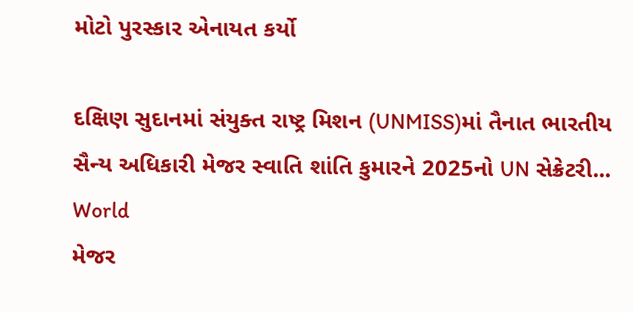મોટો પુરસ્કાર એનાયત કર્યો

દક્ષિણ સુદાનમાં સંયુક્ત રાષ્ટ્ર મિશન (UNMISS)માં તૈનાત ભારતીય સૈન્ય અધિકારી મેજર સ્વાતિ શાંતિ કુમારને 2025નો UN સેક્રેટરી...
World
મેજર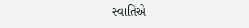સ્વાતિએ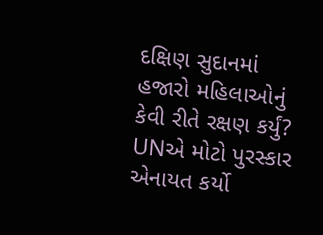દક્ષિણ સુદાનમાં હજારો મહિલાઓનું કેવી રીતે રક્ષણ કર્યું? UNએ મોટો પુરસ્કાર એનાયત કર્યો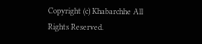Copyright (c) Khabarchhe All Rights Reserved.